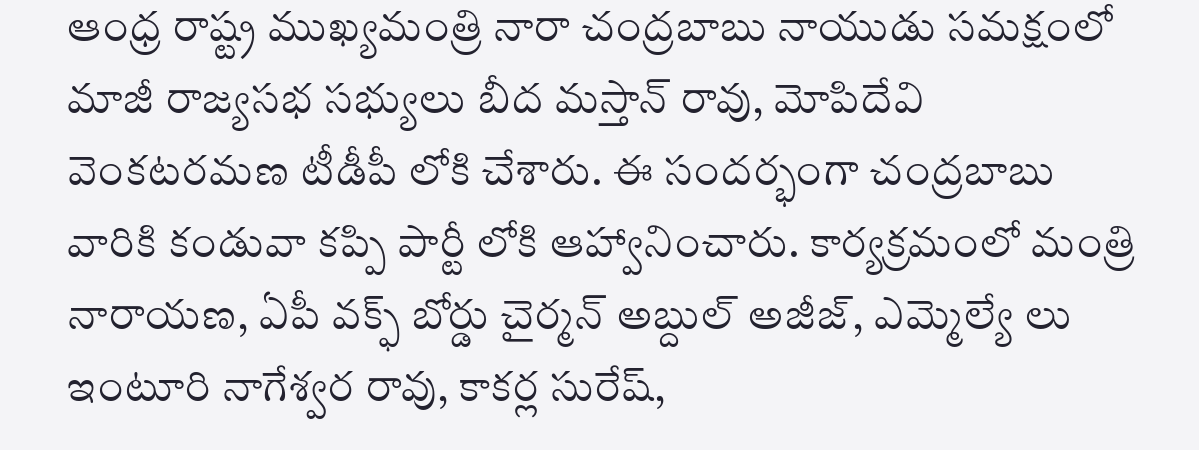ఆంధ్ర రాష్ట్ర ముఖ్యమంత్రి నారా చంద్రబాబు నాయుడు సమక్షంలో మాజీ రాజ్యసభ సభ్యులు బీద మస్తాన్ రావు, మోపిదేవి వెంకటరమణ టీడీపీ లోకి చేశారు. ఈ సందర్భంగా చంద్రబాబు వారికి కండువా కప్పి పార్టీ లోకి ఆహ్వానించారు. కార్యక్రమంలో మంత్రి నారాయణ, ఏపీ వక్ఫ్ బోర్డు చైర్మన్ అబ్దుల్ అజీజ్, ఎమ్మెల్యే లు ఇంటూరి నాగేశ్వర రావు, కాకర్ల సురేష్,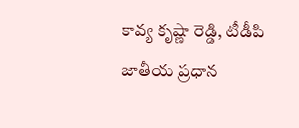కావ్య కృష్ణా రెడ్డి, టీడీపి జాతీయ ప్రధాన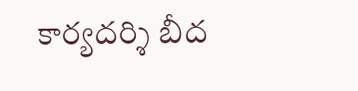కార్యదర్శి బీద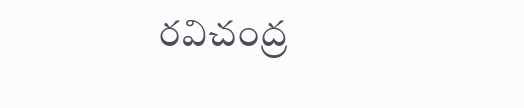రవిచంద్ర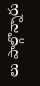లు పాల్గొన్నారు